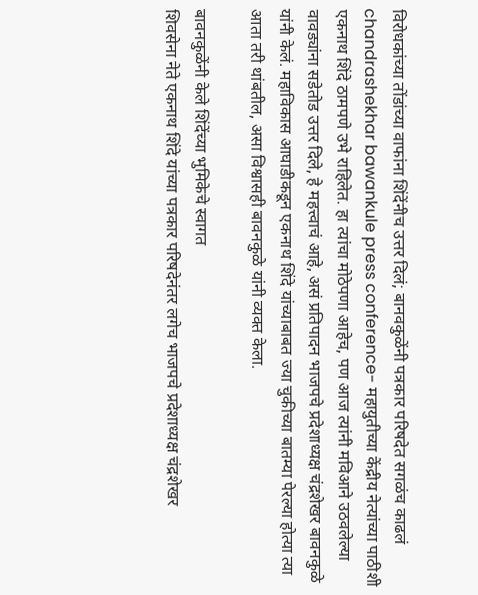विरोधकांच्या तोंडांच्या वाफांना शिंदेंनीच उत्तर दिलं; बानवकुळेंनी पत्रकार परिषदेत सगळंच काढलं
chandrashekhar bawankule press conference- महायुतीच्या केंद्रीय नेत्यांच्या पाठीशी एकनाथ शिंदे ठामपणे उभे राहिलेत. हा त्यांचा मोठेपणा आहेच, पण आज त्यांनी मविआने उठवलेल्या वावड्यांना सडेतोड उत्तर दिले, हे महत्त्वाचं आहे, असं प्रतिपादन भाजपचे प्रदेशाध्यक्ष चंद्रशेखर बावनकुळे यांनी केलं. महाविकास आघाडीकडून एकनाथ शिंदे यांच्याबाबत ज्या चुकीच्या बातम्या पेरल्या होत्या त्या आता तरी थांबतील, असा विश्वासही बावनकुळे यांनी व्यक्त केला.

बावनकुळेंनी केले शिंदेंच्या भुमिकेचे स्वागत
शिवसेना नेते एकनाथ शिंदे यांच्या पत्रकार परिषदेनंतर लगेच भाजपचे प्रदेशाध्यक्ष चंद्रशेखर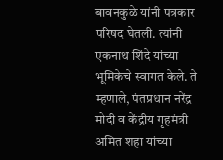बावनकुळे यांनी पत्रकार परिषद घेतली. त्यांनी एकनाथ शिंदे यांच्या भूमिकेचे स्वागत केले. ते म्हणाले, पंतप्रधान नरेंद्र मोदी व केंद्रीय गृहमंत्री अमित शहा यांच्या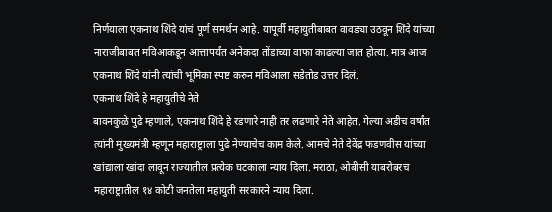निर्णयाला एकनाथ शिंदे यांचं पूर्ण समर्थन आहे. यापूर्वी महायुतीबाबत वावड्या उठवून शिंदे यांच्या नाराजीबाबत मविआकडून आत्तापर्यंत अनेकदा तोंडाच्या वाफा काढल्या जात होत्या. मात्र आज एकनाथ शिंदे यांनी त्यांची भूमिका स्पष्ट करुन मविआला सडेतोड उत्तर दिलं.
एकनाथ शिंदे हे महायुतीचे नेते
बावनकुळे पुढे म्हणाले, एकनाथ शिंदे हे रडणारे नाही तर लढणारे नेते आहेत. गेल्या अडीच वर्षांत त्यांनी मुख्यमंत्री म्हणून महाराष्ट्राला पुढे नेण्याचेच काम केले. आमचे नेते देवेंद्र फडणवीस यांच्या खांद्याला खांदा लावून राज्यातील प्रत्येक घटकाला न्याय दिला. मराठा, ओबीसी याबरोबरच महाराष्ट्रातील १४ कोटी जनतेला महायुती सरकारने न्याय दिला.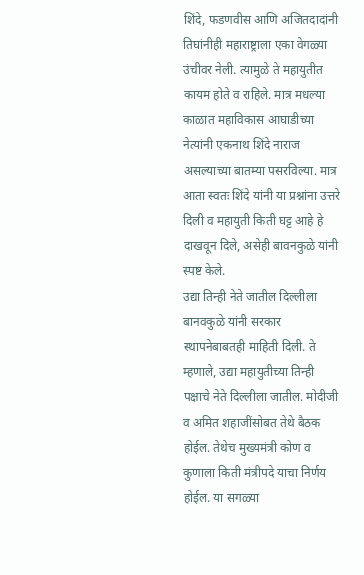शिंदे, फडणवीस आणि अजितदादांनी तिघांनीही महाराष्ट्राला एका वेगळ्या उंचीवर नेली. त्यामुळे ते महायुतीत कायम होते व राहिले. मात्र मधल्या काळात महाविकास आघाडीच्या नेत्यांनी एकनाथ शिंदे नाराज असल्याच्या बातम्या पसरविल्या. मात्र आता स्वतः शिंदे यांनी या प्रश्नांना उत्तरे दिली व महायुती किती घट्ट आहे हे दाखवून दिले, असेही बावनकुळे यांनी स्पष्ट केले.
उद्या तिन्ही नेते जातील दिल्लीला
बानवकुळे यांनी सरकार स्थापनेबाबतही माहिती दिली. ते म्हणाले, उद्या महायुतीच्या तिन्ही पक्षाचे नेते दिल्लीला जातील. मोदीजी व अमित शहाजींसोबत तेथे बैठक होईल. तेथेच मुख्यमंत्री कोण व कुणाला किती मंत्रीपदे याचा निर्णय होईल. या सगळ्या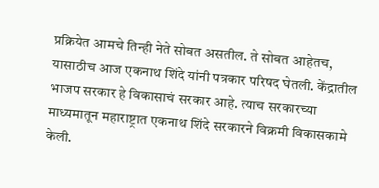प्रक्रियेत आमचे तिन्ही नेते सोबत असतील. ते सोबत आहेतच, यासाठीच आज एकनाथ शिंदे यांनी पत्रकार परिषद घेतली. केंद्रातील भाजप सरकार हे विकासाचं सरकार आहे. त्याच सरकारच्या माध्यमातून महाराष्ट्रात एकनाथ शिंदे सरकारने विक्रमी विकासकामे केली.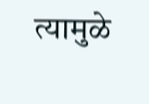त्यामुळे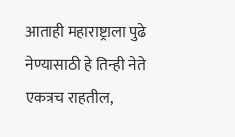आताही महाराष्ट्राला पुढे नेण्यासाठी हे तिन्ही नेते एकत्रच राहतील,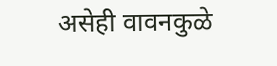असेही वावनकुळे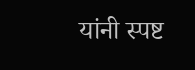यांनी स्पष्ट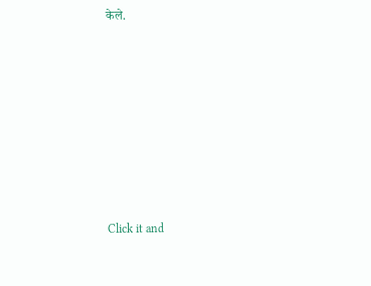केले.












Click it and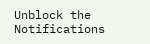Unblock the Notifications